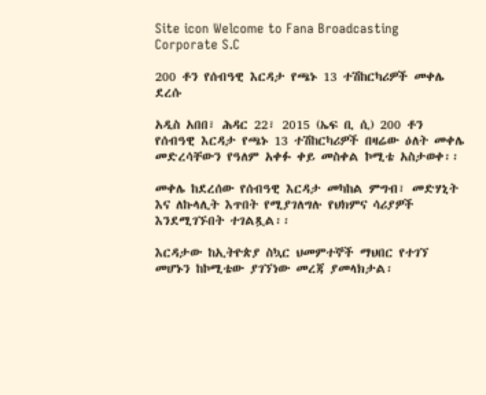Site icon Welcome to Fana Broadcasting Corporate S.C

200 ቶን የሰብዓዊ እርዳታ የጫኑ 13 ተሽከርካሪዎች መቀሌ ደረሱ

አዲስ አበበ፣ ሕዳር 22፣ 2015 (ኤፍ ቢ ሲ) 200 ቶን የሰብዓዊ እርዳታ የጫኑ 13 ተሽከርካሪዎች በዛሬው ዕለት መቀሌ መድረሳቸውን የዓለም አቀፉ ቀይ መስቀል ኮሚቴ አስታወቀ፡፡

መቀሌ ከደረሰው የሰብዓዊ እርዳታ መካከል ምግብ፣ መድሃኒት እና ለኩላሊት እጥበት የሚያገለግሉ የህክምና ሳሪያዎች እንደሚገኙበት ተገልጿል፡፡

እርዳታው ከኢትዮጵያ ስኳር ህመምተኞች ማህበር የተገኘ መሆኑን ከኮሚቴው ያገኘነው መረጃ ያመላክታል፡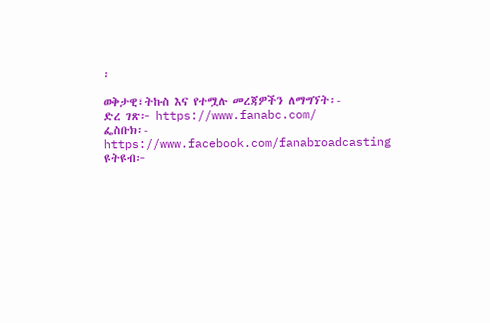፡

ወቅታዊ፣ትኩስ እና የተሟሉ መረጃዎችን ለማግኘት፡-
ድረ ገጽ፦ https://www.fanabc.com/
ፌስቡክ፡- https://www.facebook.com/fanabroadcasting
ዩትዩብ፦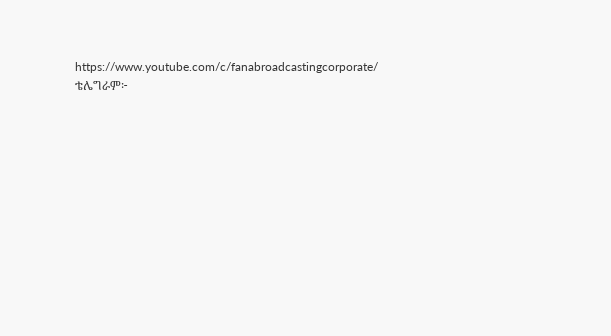https://www.youtube.com/c/fanabroadcastingcorporate/
ቴሌግራም፦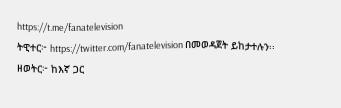https://t.me/fanatelevision
ትዊተር፦ https://twitter.com/fanatelevision በመወዳጀት ይከታተሉን፡፡
ዘወትር፦ ከእኛ ጋር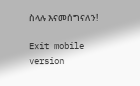ስላሉ እናመሰግናለን!

Exit mobile version